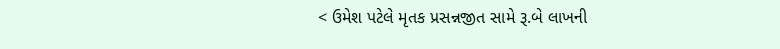< ઉમેશ પટેલે મૃતક પ્રસન્નજીત સામે રૂ.બે લાખની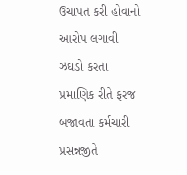ઉચાપત કરી હોવાનો આરોપ લગાવી ઝઘડો કરતા પ્રમાણિક રીતે ફરજ બજાવતા કર્મચારી પ્રસન્નજીતે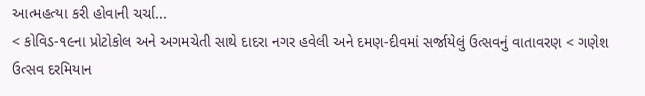આત્મહત્યા કરી હોવાની ચર્ચા...
< કોવિડ-૧૯ના પ્રોટોકોલ અને અગમચેતી સાથે દાદરા નગર હવેલી અને દમણ-દીવમાં સર્જાયેલું ઉત્સવનું વાતાવરણ < ગણેશ ઉત્સવ દરમિયાન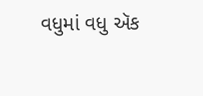વધુમાં વધુ ઍક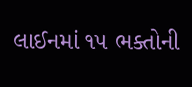લાઈનમાં ૧૫ ભક્તોની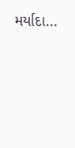મર્યાદા...